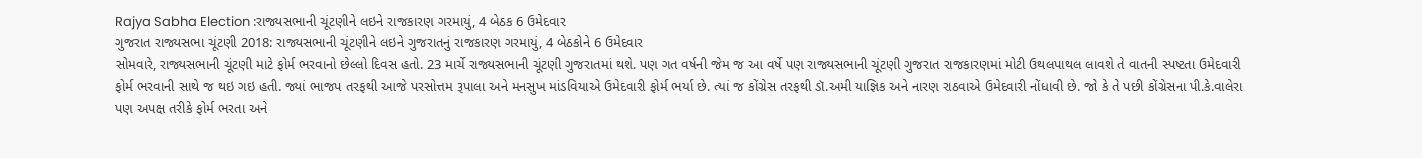Rajya Sabha Election :રાજ્યસભાની ચૂંટણીને લઇને રાજકારણ ગરમાયું, 4 બેઠક 6 ઉમેદવાર
ગુજરાત રાજ્યસભા ચૂંટણી 2018: રાજ્યસભાની ચૂંટણીને લઇને ગુજરાતનું રાજકારણ ગરમાયું, 4 બેઠકોને 6 ઉમેદવાર
સોમવારે, રાજ્યસભાની ચૂંટણી માટે ફોર્મ ભરવાનો છેલ્લો દિવસ હતો. 23 માર્ચે રાજ્યસભાની ચૂંટણી ગુજરાતમાં થશે. પણ ગત વર્ષની જેમ જ આ વર્ષે પણ રાજ્યસભાની ચૂંટણી ગુજરાત રાજકારણમાં મોટી ઉથલપાથલ લાવશે તે વાતની સ્પષ્ટતા ઉમેદવારી ફોર્મ ભરવાની સાથે જ થઇ ગઇ હતી. જ્યાં ભાજપ તરફથી આજે પરસોત્તમ રૂપાલા અને મનસુખ માંડવિયાએ ઉમેદવારી ફોર્મ ભર્યા છે. ત્યાં જ કોંગ્રેસ તરફથી ડૉ.અમી યાજ્ઞિક અને નારણ રાઠવાએ ઉમેદવારી નોંધાવી છે. જો કે તે પછી કોંગ્રેસના પી.કે.વાલેરા પણ અપક્ષ તરીકે ફોર્મ ભરતા અને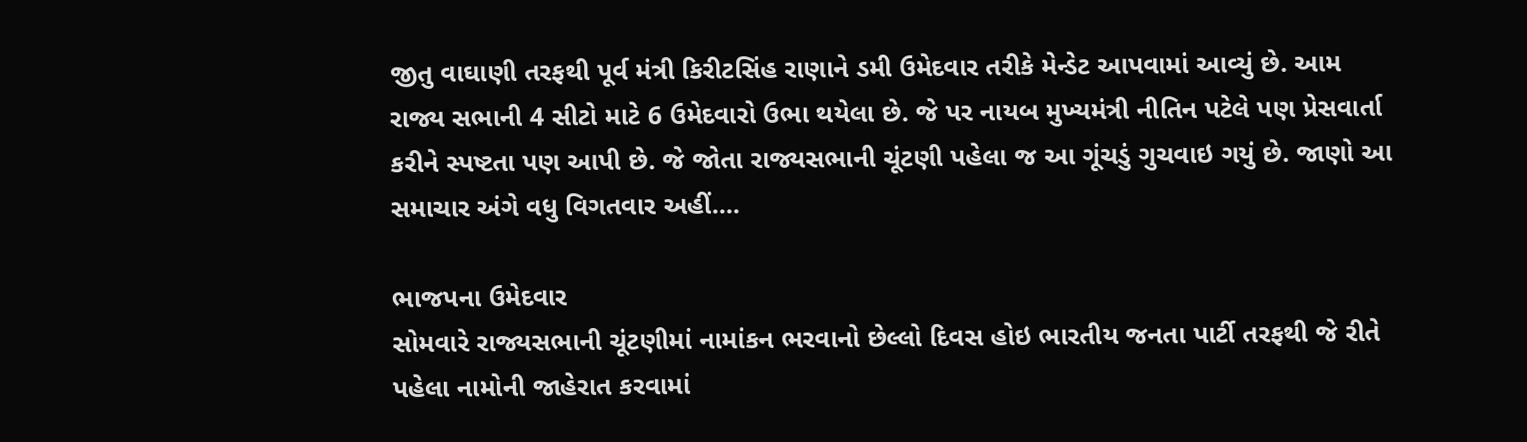જીતુ વાઘાણી તરફથી પૂર્વ મંત્રી કિરીટસિંહ રાણાને ડમી ઉમેદવાર તરીકે મેન્ડેટ આપવામાં આવ્યું છે. આમ રાજ્ય સભાની 4 સીટો માટે 6 ઉમેદવારો ઉભા થયેલા છે. જે પર નાયબ મુખ્યમંત્રી નીતિન પટેલે પણ પ્રેસવાર્તા કરીને સ્પષ્ટતા પણ આપી છે. જે જોતા રાજ્યસભાની ચૂંટણી પહેલા જ આ ગૂંચડું ગુચવાઇ ગયું છે. જાણો આ સમાચાર અંગે વધુ વિગતવાર અહીં....

ભાજપના ઉમેદવાર
સોમવારે રાજ્યસભાની ચૂંટણીમાં નામાંકન ભરવાનો છેલ્લો દિવસ હોઇ ભારતીય જનતા પાર્ટી તરફથી જે રીતે પહેલા નામોની જાહેરાત કરવામાં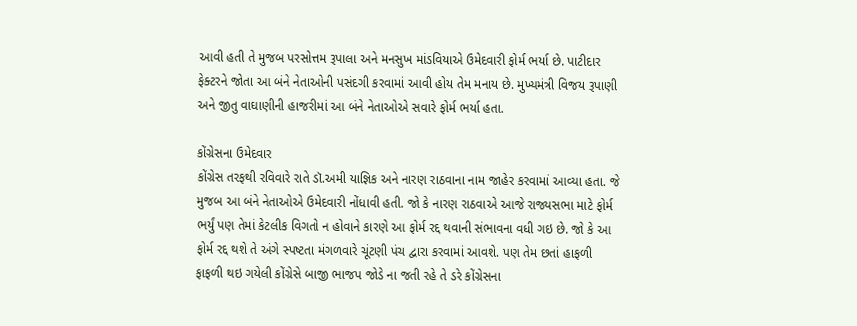આવી હતી તે મુજબ પરસોત્તમ રૂપાલા અને મનસુખ માંડવિયાએ ઉમેદવારી ફોર્મ ભર્યા છે. પાટીદાર ફેક્ટરને જોતા આ બંને નેતાઓની પસંદગી કરવામાં આવી હોય તેમ મનાય છે. મુખ્યમંત્રી વિજય રૂપાણી અને જીતુ વાઘાણીની હાજરીમાં આ બંને નેતાઓએ સવારે ફોર્મ ભર્યા હતા.

કોંગ્રેસના ઉમેદવાર
કોંગ્રેસ તરફથી રવિવારે રાતે ડૉ.અમી યાજ્ઞિક અને નારણ રાઠવાના નામ જાહેર કરવામાં આવ્યા હતા. જે મુજબ આ બંને નેતાઓએ ઉમેદવારી નોંધાવી હતી. જો કે નારણ રાઠવાએ આજે રાજ્યસભા માટે ફોર્મ ભર્યું પણ તેમાં કેટલીક વિગતો ન હોવાને કારણે આ ફોર્મ રદ્દ થવાની સંભાવના વધી ગઇ છે. જો કે આ ફોર્મ રદ્દ થશે તે અંગે સ્પષ્ટતા મંગળવારે ચૂંટણી પંચ દ્વારા કરવામાં આવશે. પણ તેમ છતાં હાફળી ફાફળી થઇ ગયેલી કોંગ્રેસે બાજી ભાજપ જોડે ના જતી રહે તે ડરે કોંગ્રેસના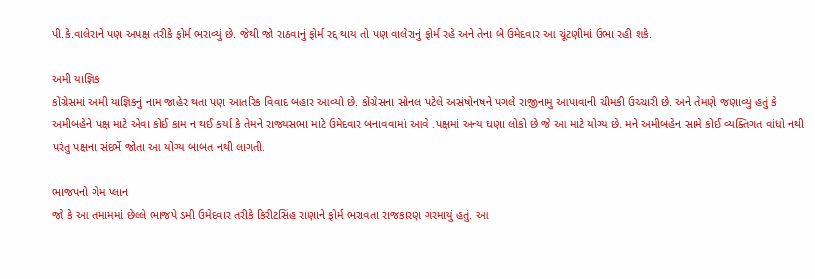પી.કે.વાલેરાને પણ અપક્ષ તરીકે ફોર્મ ભરાવ્યું છે. જેથી જો રાઠવાનું ફોર્મ રદ્દ થાય તો પણ વાલેરાનું ફોર્મ રહે અને તેના બે ઉમેદવાર આ ચૂંટણીમાં ઉભા રહી શકે.

અમી યાજ્ઞિક
કોંગ્રેસમાં અમી યાજ્ઞિકનું નામ જાહેર થતા પણ આતરિક વિવાદ બહાર આવ્યો છે. કોંગ્રેસના સોનલ પટેલે અસંષોનષને પગલે રાજીનામુ આપાવાની ચીમકી ઉચ્ચારી છે. અને તેમણે જણાવ્યું હતું કે અમીબહેને પક્ષ માટે એવા કોઈ કામ ન થઈ કર્યા કે તેમને રાજ્યસભા માટે ઉમેદવાર બનાવવામાં આવે .પક્ષમાં અન્ય ઘણા લોકો છે જે આ માટે યોગ્ય છે. મને અમીબહેન સામે કોઈ વ્યક્તિગત વાંધો નથી પરંતુ પક્ષના સંદર્ભે જોતા આ યોગ્ય બાબત નથી લાગતી.

ભાજપનો ગેમ પ્લાન
જો કે આ તમામમાં છેલ્લે ભાજપે ડમી ઉમેદવાર તરીકે કિરીટસિંહ રાણાને ફોર્મ ભરાવતા રાજકારણ ગરમાયું હતું. આ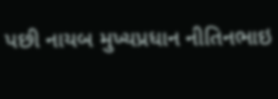પછી નાયબ મુખ્યપ્રધાન નીતિનભાઇ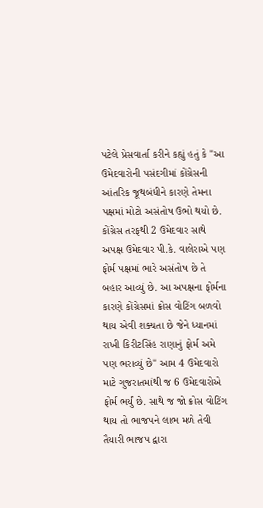પટેલે પ્રેસવાર્તા કરીને કહ્યું હતું કે "આ ઉમેદવારોની પસંદગીમાં કોંગ્રેસની આંતરિક જૂથબંધીને કારણે તેમના પક્ષમાં મોટો અસંતોષ ઉભો થયો છે. કોંગ્રેસ તરફથી 2 ઉમેદવાર સાથે અપક્ષ ઉમેદવાર પી.કે. વાલેરાએ પણ ફોર્મ પક્ષમાં ભારે અસંતોષ છે તે બહાર આવ્યું છે. આ અપક્ષના ફોર્મના કારણે કોંગ્રેસમાં ક્રોસ વોટિંગ બળવો થાય એવી શક્યતા છે જેને ધ્યાનમાં રાખી કિરીટસિંહ રાણાનું ફોર્મ અમે પણ ભરાવ્યું છે" આમ 4 ઉમેદવારો માટે ગુજરાતમાંથી જ 6 ઉમેદવારોએ ફોર્મ ભર્યું છે. સાથે જ જો ક્રોસ વોટિંગ થાય તો ભાજપને લાભ મળે તેવી તૈયારી ભાજપ દ્વારા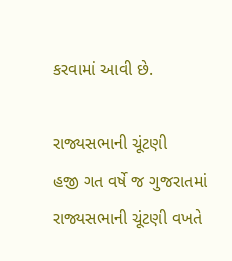કરવામાં આવી છે.

રાજ્યસભાની ચૂંટણી
હજી ગત વર્ષે જ ગુજરાતમાં રાજ્યસભાની ચૂંટણી વખતે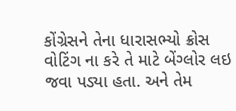કોંગ્રેસને તેના ધારાસભ્યો ક્રોસ વોટિંગ ના કરે તે માટે બેંગ્લોર લઇ જવા પડ્યા હતા. અને તેમ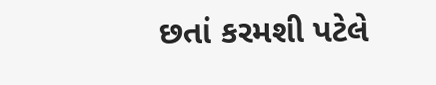છતાં કરમશી પટેલે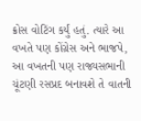ક્રોસ વોટિંગ કર્યું હતું. ત્યારે આ વખતે પણ કોંગ્રેસ અને ભાજપે, આ વખતની પણ રાજ્યસભાની ચૂંટણી રસપ્રદ બનાવશે તે વાતની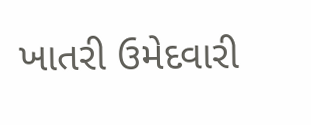ખાતરી ઉમેદવારી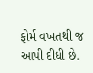ફોર્મ વખતથી જ આપી દીધી છે.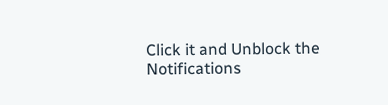Click it and Unblock the Notifications